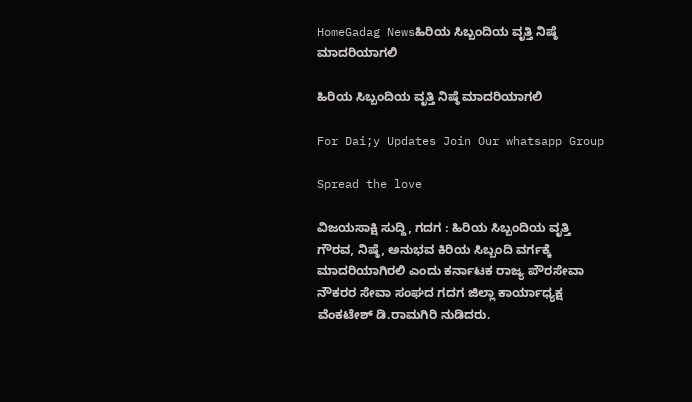HomeGadag Newsಹಿರಿಯ ಸಿಬ್ಬಂದಿಯ ವೃತ್ತಿ ನಿಷ್ಠೆ ಮಾದರಿಯಾಗಲಿ

ಹಿರಿಯ ಸಿಬ್ಬಂದಿಯ ವೃತ್ತಿ ನಿಷ್ಠೆ ಮಾದರಿಯಾಗಲಿ

For Dai;y Updates Join Our whatsapp Group

Spread the love

ವಿಜಯಸಾಕ್ಷಿ ಸುದ್ದಿ, ಗದಗ : ಹಿರಿಯ ಸಿಬ್ಬಂದಿಯ ವೃತ್ತಿ ಗೌರವ, ನಿಷ್ಠೆ, ಅನುಭವ ಕಿರಿಯ ಸಿಬ್ಬಂದಿ ವರ್ಗಕ್ಕೆ ಮಾದರಿಯಾಗಿರಲಿ ಎಂದು ಕರ್ನಾಟಕ ರಾಜ್ಯ ಪೌರಸೇವಾ ನೌಕರರ ಸೇವಾ ಸಂಘದ ಗದಗ ಜಿಲ್ಲಾ ಕಾರ್ಯಾಧ್ಯಕ್ಷ ವೆಂಕಟೇಶ್ ಡಿ.ರಾಮಗಿರಿ ನುಡಿದರು.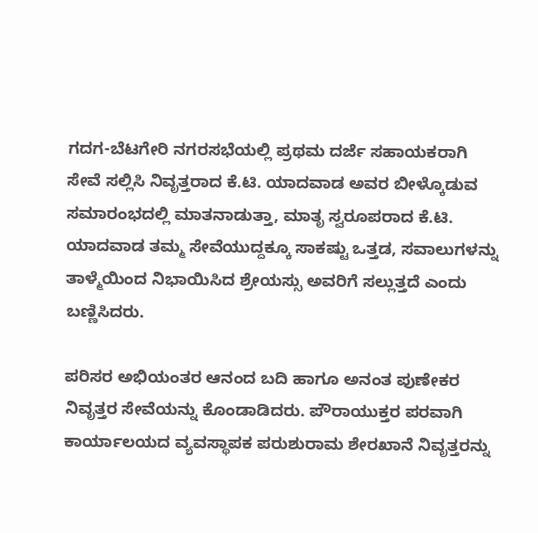ಗದಗ-ಬೆಟಗೇರಿ ನಗರಸಭೆಯಲ್ಲಿ ಪ್ರಥಮ ದರ್ಜೆ ಸಹಾಯಕರಾಗಿ ಸೇವೆ ಸಲ್ಲಿಸಿ ನಿವೃತ್ತರಾದ ಕೆ.ಟಿ. ಯಾದವಾಡ ಅವರ ಬೀಳ್ಕೊಡುವ ಸಮಾರಂಭದಲ್ಲಿ ಮಾತನಾಡುತ್ತಾ, ಮಾತೃ ಸ್ವರೂಪರಾದ ಕೆ.ಟಿ. ಯಾದವಾಡ ತಮ್ಮ ಸೇವೆಯುದ್ದಕ್ಕೂ ಸಾಕಷ್ಟು ಒತ್ತಡ, ಸವಾಲುಗಳನ್ನು ತಾಳ್ಮೆಯಿಂದ ನಿಭಾಯಿಸಿದ ಶ್ರೇಯಸ್ಸು ಅವರಿಗೆ ಸಲ್ಲುತ್ತದೆ ಎಂದು ಬಣ್ಣಿಸಿದರು.

ಪರಿಸರ ಅಭಿಯಂತರ ಆನಂದ ಬದಿ ಹಾಗೂ ಅನಂತ ಪುಣೇಕರ ನಿವೃತ್ತರ ಸೇವೆಯನ್ನು ಕೊಂಡಾಡಿದರು. ಪೌರಾಯುಕ್ತರ ಪರವಾಗಿ ಕಾರ್ಯಾಲಯದ ವ್ಯವಸ್ಥಾಪಕ ಪರುಶುರಾಮ ಶೇರಖಾನೆ ನಿವೃತ್ತರನ್ನು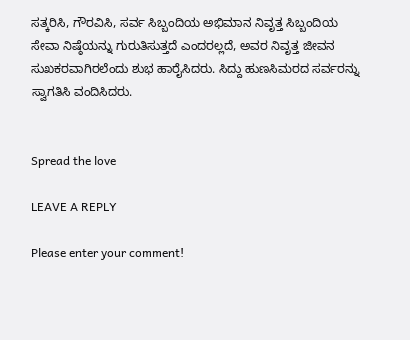ಸತ್ಕರಿಸಿ, ಗೌರವಿಸಿ, ಸರ್ವ ಸಿಬ್ಬಂದಿಯ ಅಭಿಮಾನ ನಿವೃತ್ತ ಸಿಬ್ಬಂದಿಯ ಸೇವಾ ನಿಷ್ಠೆಯನ್ನು ಗುರುತಿಸುತ್ತದೆ ಎಂದರಲ್ಲದೆ, ಅವರ ನಿವೃತ್ತ ಜೀವನ ಸುಖಕರವಾಗಿರಲೆಂದು ಶುಭ ಹಾರೈಸಿದರು. ಸಿದ್ದು ಹುಣಸಿಮರದ ಸರ್ವರನ್ನು ಸ್ವಾಗತಿಸಿ ವಂದಿಸಿದರು.


Spread the love

LEAVE A REPLY

Please enter your comment!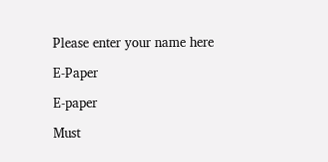Please enter your name here

E-Paper

E-paper

Must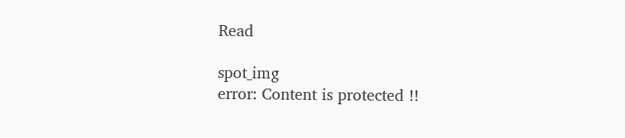Read

spot_img
error: Content is protected !!